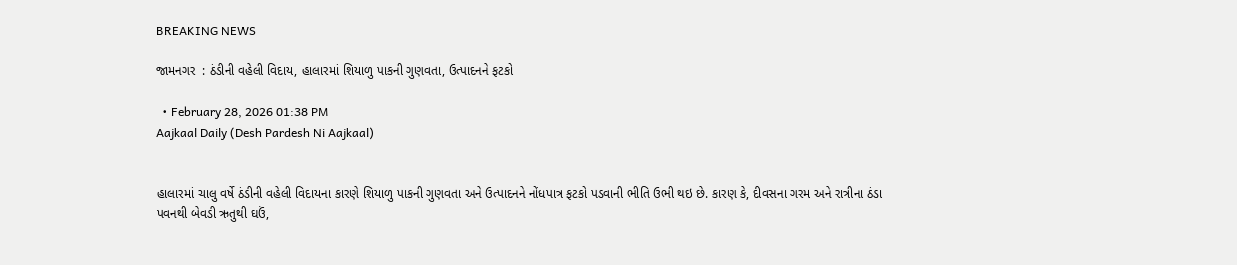BREAKING NEWS

જામનગર  : ઠંડીની વહેલી વિદાય, હાલારમાં શિયાળુ પાકની ગુણવતા, ઉત્પાદનને ફટકો

  • February 28, 2026 01:38 PM
Aajkaal Daily (Desh Pardesh Ni Aajkaal)


હાલારમાં ચાલુ વર્ષે ઠંડીની વહેલી વિદાયના કારણે શિયાળુ પાકની ગુણવતા અને ઉત્પાદનને નોંધપાત્ર ફટકો પડવાની ભીતિ ઉભી થઇ છે. કારણ કે, દીવસના ગરમ અને રાત્રીના ઠંડા પવનથી બેવડી ઋતુથી ઘઉં,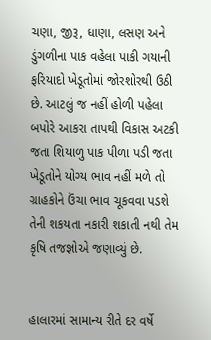ચણા, જીરૂ, ધાણા, લસણ અને ડુંગળીના પાક વહેલા પાકી ગયાની ફરિયાદો ખેડૂતોમાં જોરશોરથી ઉઠી છે. આટલું જ નહીં હોળી પહેલા બપોરે આકરા તાપથી વિકાસ અટકી જતા શિયાળુ પાક પીળા પડી જતા ખેડૂતોને યોગ્ય ભાવ નહીં મળે તો ગ્રાહકોને ઉંચા ભાવ ચૂકવવા પડશે તેની શકયતા નકારી શકાતી નથી તેમ કૃષિ તજજ્ઞોએ જણાવ્યું છે.


હાલારમાં સામાન્ય રીતે દર વર્ષે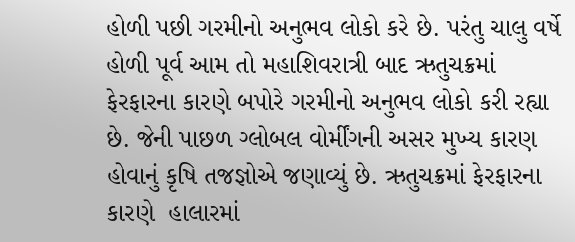હોળી પછી ગરમીનો અનુભવ લોકો કરે છે. પરંતુ ચાલુ વર્ષે હોળી પૂર્વ આમ તો મહાશિવરાત્રી બાદ ઋતુચક્રમાં ફેરફારના કારણે બપોરે ગરમીનો અનુભવ લોકો કરી રહ્યા છે. જેની પાછળ ગ્લોબલ વોર્મીંગની અસર મુખ્ય કારણ હોવાનું કૃષિ તજજ્ઞોએ જણાવ્યું છે. ઋતુચક્રમાં ફેરફારના કારણે  હાલારમાં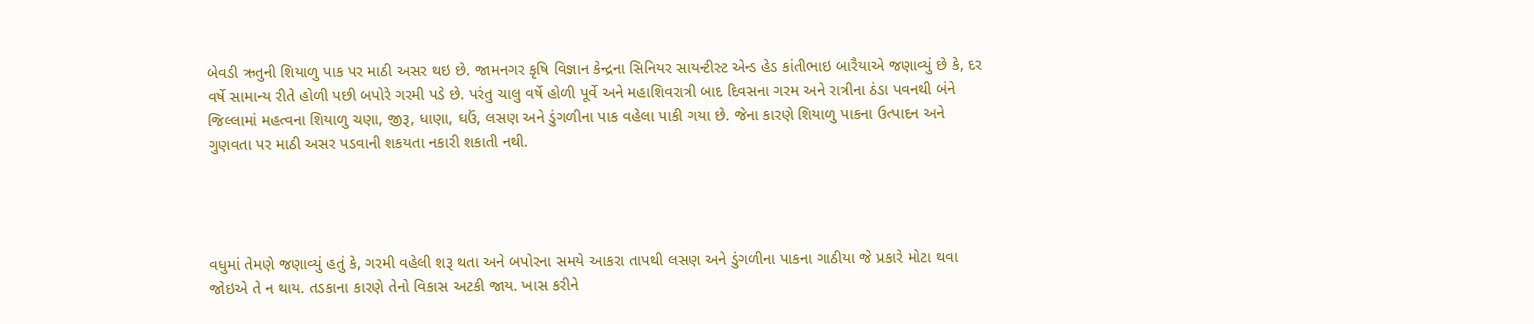બેવડી ઋતુની શિયાળુ પાક પર માઠી અસર થઇ છે. જામનગર કૃષિ વિજ્ઞાન કેન્દ્રના સિનિયર સાયન્ટીસ્ટ એન્ડ હેડ કાંતીભાઇ બારૈયાએ જણાવ્યું છે કે, દર વર્ષે સામાન્ય રીતે હોળી પછી બપોરે ગરમી પડે છે. પરંતુ ચાલુ વર્ષે હોળી પૂર્વે અને મહાશિવરાત્રી બાદ દિવસના ગરમ અને રાત્રીના ઠંડા પવનથી બંને જિલ્લામાં મહત્વના શિયાળુ ચણા, જીરૂ, ધાણા, ઘઉં, લસણ અને ડુંગળીના પાક વહેલા પાકી ગયા છે. જેના કારણે શિયાળુ પાકના ઉત્પાદન અને ગુણવતા પર માઠી અસર પડવાની શકયતા નકારી શકાતી નથી.




વધુમાં તેમણે જણાવ્યું હતું કે, ગરમી વહેલી શરૂ થતા અને બપોરના સમયે આકરા તાપથી લસણ અને ડુંગળીના પાકના ગાઠીયા જે પ્રકારે મોટા થવા જોઇએ તે ન થાય. તડકાના કારણે તેનો વિકાસ અટકી જાય. ખાસ કરીને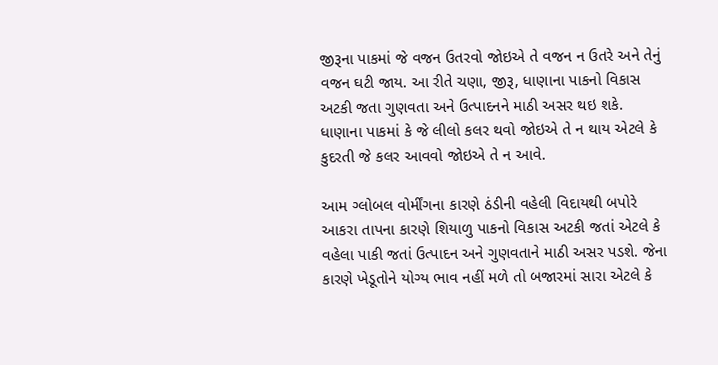જીરૂના પાકમાં જે વજન ઉતરવો જોઇએ તે વજન ન ઉતરે અને તેનું વજન ઘટી જાય. આ રીતે ચણા, જીરૂ, ધાણાના પાકનો વિકાસ અટકી જતા ગુણવતા અને ઉત્પાદનને માઠી અસર થઇ શકે. ધાણાના પાકમાં કે જે લીલો કલર થવો જોઇએ તે ન થાય એટલે કે કુદરતી જે કલર આવવો જોઇએ તે ન આવે.

આમ ગ્લોબલ વોર્મીંગના કારણે ઠંડીની વહેલી વિદાયથી બપોરે આકરા તાપના કારણે શિયાળુ પાકનો વિકાસ અટકી જતાં એટલે કે વહેલા પાકી જતાં ઉત્પાદન અને ગુણવતાને માઠી અસર પડશે. જેના કારણે ખેડૂતોને યોગ્ય ભાવ નહીં મળે તો બજારમાં સારા એટલે કે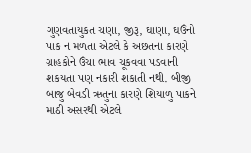ગુણવતાયુકત ચણા, જીરૂ, ઘાણા, ઘઉંનો પાક ન મળતા એટલે કે અછતના કારણે ગ્રાહકોને ઉંચા ભાવ ચૂકવવા પડવાની શકયતા પણ નકારી શકાતી નથી. બીજી બાજુ બેવડી ઋતુના કારણે શિયાળુ પાકને માઠી અસરથી એટલે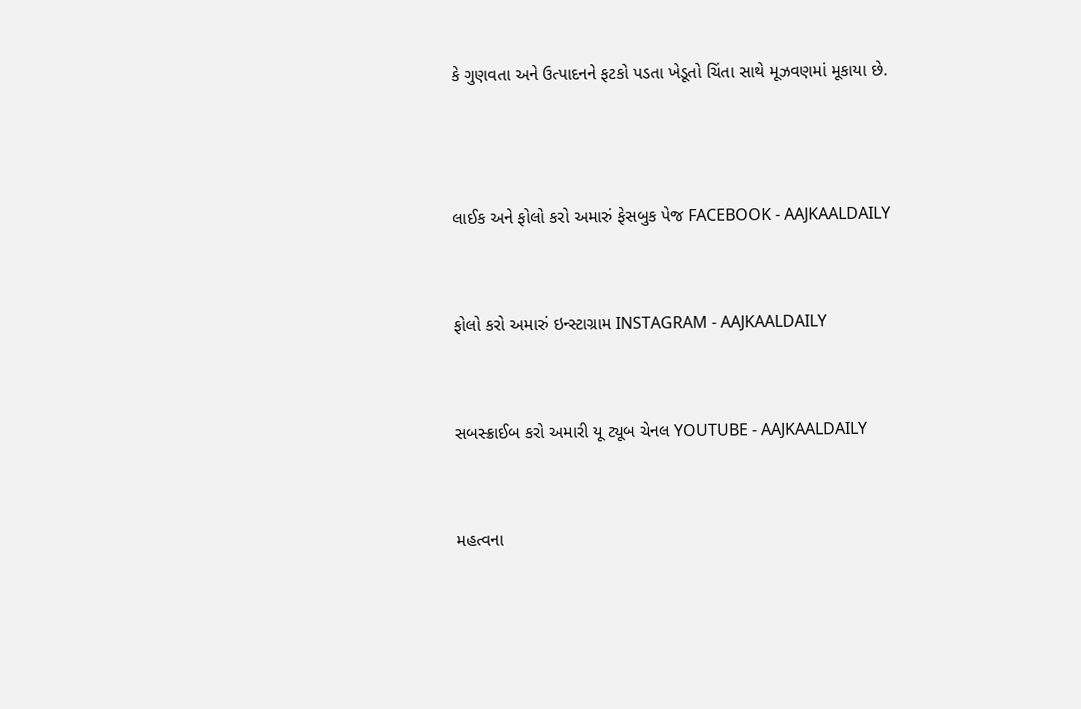કે ગુણવતા અને ઉત્પાદનને ફટકો પડતા ખેડૂતો ચિંતા સાથે મૂઝવણમાં મૂકાયા છે.



લાઈક અને ફોલો કરો અમારું ફેસબુક પેજ FACEBOOK - AAJKAALDAILY


ફોલો કરો અમારું ઇન્સ્ટાગ્રામ INSTAGRAM - AAJKAALDAILY


સબસ્ક્રાઈબ કરો અમારી યૂ ટ્યૂબ ચેનલ YOUTUBE - AAJKAALDAILY


મહત્વના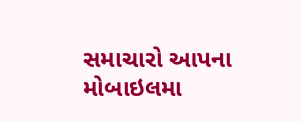સમાચારો આપના મોબાઇલમા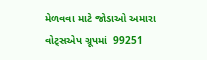મેળવવા માટે જોડાઓ અમારા વોટ્સએપ ગ્રૂપમાં  99251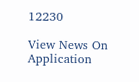12230

View News On Application